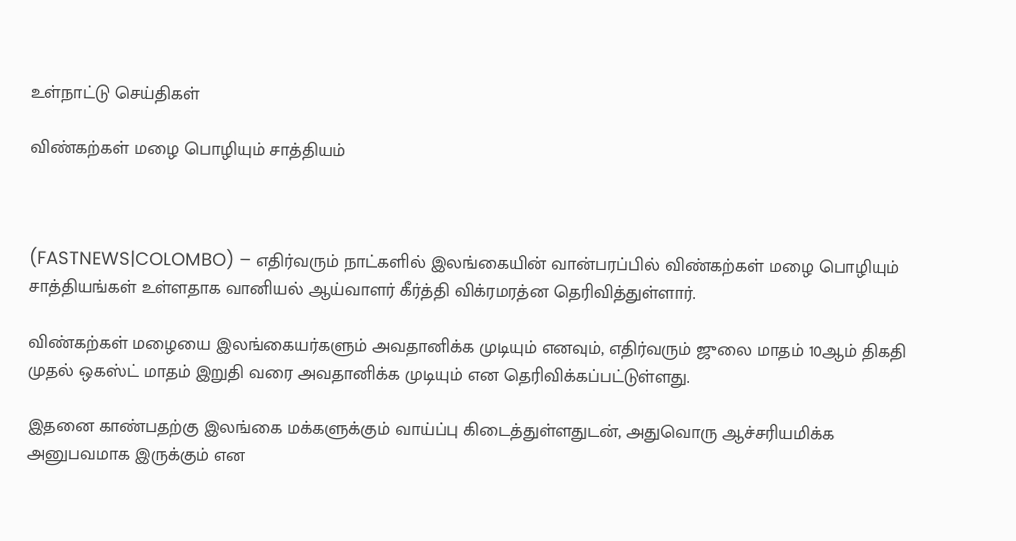உள்நாட்டு செய்திகள்

விண்கற்கள் மழை பொழியும் சாத்தியம்



(FASTNEWS|COLOMBO) – எதிர்வரும் நாட்களில் இலங்கையின் வான்பரப்பில் விண்கற்கள் மழை பொழியும் சாத்தியங்கள் உள்ளதாக வானியல் ஆய்வாளர் கீர்த்தி விக்ரமரத்ன தெரிவித்துள்ளார்.

விண்கற்கள் மழையை இலங்கையர்களும் அவதானிக்க முடியும் எனவும், எதிர்வரும் ஜுலை மாதம் 10ஆம் திகதி முதல் ஒகஸ்ட் மாதம் இறுதி வரை அவதானிக்க முடியும் என தெரிவிக்கப்பட்டுள்ளது.

இதனை காண்பதற்கு இலங்கை மக்களுக்கும் வாய்ப்பு கிடைத்துள்ளதுடன், அதுவொரு ஆச்சரியமிக்க அனுபவமாக இருக்கும் என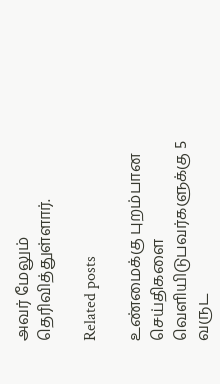அவர் மேலும் தெரிவித்துள்ளார்.

Related posts

உண்மைக்கு புறம்பான செய்திகளை வெளியிடுபவர்களுக்கு 5 வருட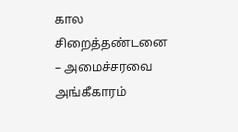கால சிறைத்தண்டனை – அமைச்சரவை அங்கீகாரம்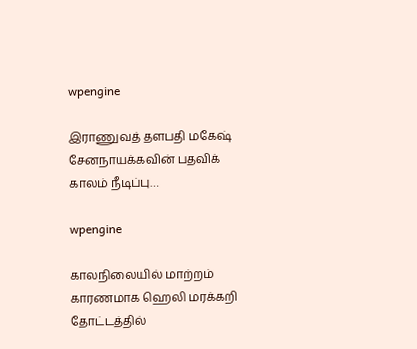wpengine

இராணுவத் தளபதி மகேஷ் சேனநாயக்கவின் பதவிக் காலம் நீடிப்பு…

wpengine

காலநிலையில் மாற்றம் காரணமாக ஹெலி மரக்கறி தோட்டத்தில்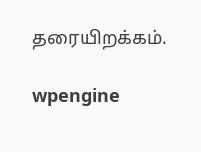தரையிறக்கம்.

wpengine